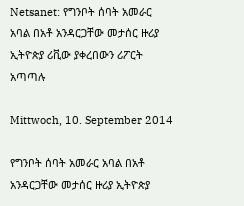Netsanet: የግንቦት ሰባት አመራር አባል በአቶ አንዳርጋቸው መታሰር ዙሪያ ኢትዮጵያ ሪቪው ያቀረበውን ሪፖርት አጣጣሉ

Mittwoch, 10. September 2014

የግንቦት ሰባት አመራር አባል በአቶ አንዳርጋቸው መታሰር ዙሪያ ኢትዮጵያ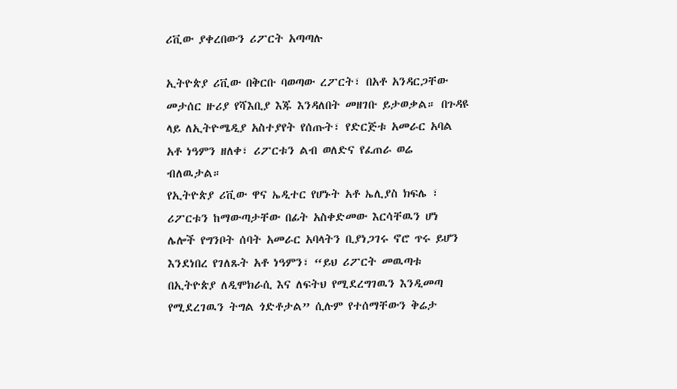ሪቪው ያቀረበውን ሪፖርት አጣጣሉ

ኢትዮጵያ ሪቪው በቅርቡ ባወጣው ረፖርት፣ በአቶ አንዳርጋቸው መታሰር ዙሪያ የሻእቢያ እጁ እንዳለበት መዘገቡ ይታወቃል። በጉዳዩ ላይ ለኢትዮሜዲያ አስተያየት የሰጡት፣ የድርጅቱ አመራር አባል አቶ ነዓምን ዘለቀ፣ ሪፖርቱን ልብ ወለድና የፈጠራ ወሬ ብለዉታል።
የኢትዮጵያ ሪቪው ዋና ኤዲተር የሆኑት አቶ ኤሊያስ ክፍሌ ፣ ሪፖርቱን ከማውጣታቸው በፊት አስቀድመው እርሳቸዉን ሆነ ሌሎች የግንቦት ሰባት አመራር አባላትን ቢያነጋገሩ ኖሮ ጥሩ ይሆን እንደነበረ የገለጹት አቶ ነዓምን፣ “ይህ ሪፖርት መዉጣቱ በኢትዮጵያ ለዲሞክራሲ እና ለፍትህ የሚደረግገዉን እንዲመጣ የሚደረገዉን ትግል ጎድቶታል” ሲሉም የተሰማቸውን ቅሬታ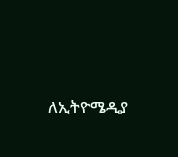ለኢትዮሜዲያ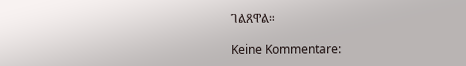ገልጸዋል።

Keine Kommentare: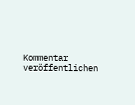Kommentar veröffentlichen